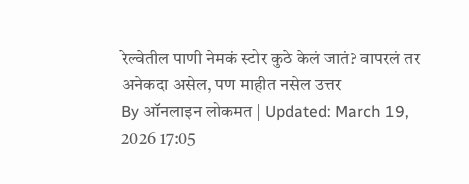रेल्वेतील पाणी नेमकं स्टोर कुठे केलं जातं? वापरलं तर अनेकदा असेल, पण माहीत नसेल उत्तर
By ऑनलाइन लोकमत | Updated: March 19, 2026 17:05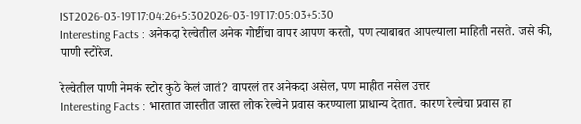IST2026-03-19T17:04:26+5:302026-03-19T17:05:03+5:30
Interesting Facts : अनेकदा रेल्वेतील अनेक गोष्टींचा वापर आपण करतो, पण त्याबाबत आपल्याला माहिती नसते. जसे की, पाणी स्टोरेज.

रेल्वेतील पाणी नेमकं स्टोर कुठे केलं जातं? वापरलं तर अनेकदा असेल, पण माहीत नसेल उत्तर
Interesting Facts : भारतात जास्तीत जास्त लोक रेल्वेने प्रवास करण्याला प्राधान्य देतात. कारण रेल्वेचा प्रवास हा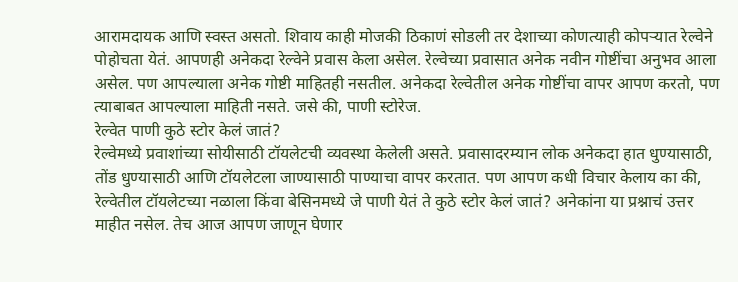आरामदायक आणि स्वस्त असतो. शिवाय काही मोजकी ठिकाणं सोडली तर देशाच्या कोणत्याही कोपऱ्यात रेल्वेने पोहोचता येतं. आपणही अनेकदा रेल्वेने प्रवास केला असेल. रेल्वेच्या प्रवासात अनेक नवीन गोष्टींचा अनुभव आला असेल. पण आपल्याला अनेक गोष्टी माहितही नसतील. अनेकदा रेल्वेतील अनेक गोष्टींचा वापर आपण करतो, पण त्याबाबत आपल्याला माहिती नसते. जसे की, पाणी स्टोरेज.
रेल्वेत पाणी कुठे स्टोर केलं जातं?
रेल्वेमध्ये प्रवाशांच्या सोयीसाठी टॉयलेटची व्यवस्था केलेली असते. प्रवासादरम्यान लोक अनेकदा हात धुण्यासाठी, तोंड धुण्यासाठी आणि टॉयलेटला जाण्यासाठी पाण्याचा वापर करतात. पण आपण कधी विचार केलाय का की, रेल्वेतील टॉयलेटच्या नळाला किंवा बेसिनमध्ये जे पाणी येतं ते कुठे स्टोर केलं जातं? अनेकांना या प्रश्नाचं उत्तर माहीत नसेल. तेच आज आपण जाणून घेणार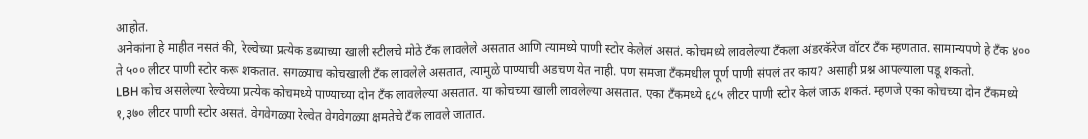आहोत.
अनेकांना हे माहीत नसतं की, रेल्वेच्या प्रत्येक डब्याच्या खाली स्टीलचे मोठे टँक लावलेले असतात आणि त्यामध्ये पाणी स्टोर केलेलं असतं. कोचमध्ये लावलेल्या टँकला अंडरकॅरेज वॉटर टँक म्हणतात. सामान्यपणे हे टँक ४०० ते ५०० लीटर पाणी स्टोर करू शकतात. सगळ्याच कोचखाली टँक लावलेले असतात, त्यामुळे पाण्याची अडचण येत नाही. पण समजा टँकमधील पूर्ण पाणी संपलं तर काय? असाही प्रश्न आपल्याला पडू शकतो.
LBH कोच असलेल्या रेल्वेच्या प्रत्येक कोचमध्ये पाण्याच्या दोन टँक लावलेल्या असतात. या कोचच्या खाली लावलेल्या असतात. एका टँकमध्ये ६८५ लीटर पाणी स्टोर केलं जाऊ शकतं. म्हणजे एका कोचच्या दोन टँकमध्ये १,३७० लीटर पाणी स्टोर असतं. वेगवेगळ्या रेल्वेत वेगवेगळ्या क्षमतेचे टँक लावले जातात.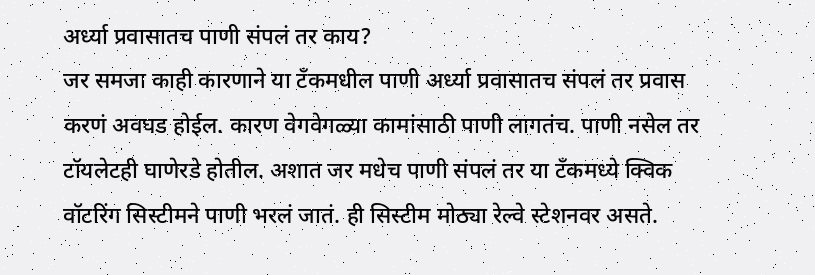अर्ध्या प्रवासातच पाणी संपलं तर काय?
जर समजा काही कारणाने या टँकमधील पाणी अर्ध्या प्रवासातच संपलं तर प्रवास करणं अवघड होईल. कारण वेगवेगळ्या कामांसाठी पाणी लागतंच. पाणी नसेल तर टॉयलेटही घाणेरडे होतील. अशात जर मधेच पाणी संपलं तर या टँकमध्ये क्विक वॉटरिंग सिस्टीमने पाणी भरलं जातं. ही सिस्टीम मोठ्या रेल्वे स्टेशनवर असते.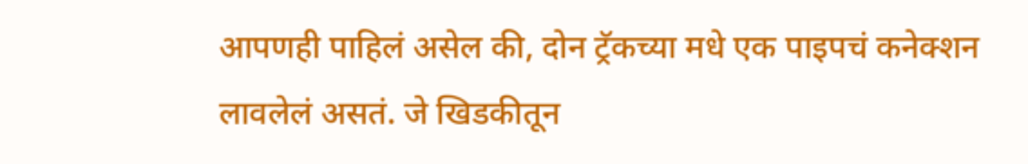आपणही पाहिलं असेल की, दोन ट्रॅकच्या मधे एक पाइपचं कनेक्शन लावलेलं असतं. जे खिडकीतून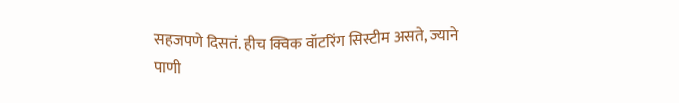सहजपणे दिसतं. हीच क्विक वॉटरिंग सिस्टीम असते, ज्याने पाणी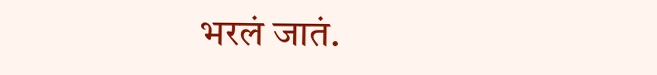भरलं जातं.